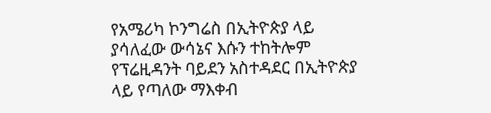የአሜሪካ ኮንግሬስ በኢትዮጵያ ላይ ያሳለፈው ውሳኔና እሱን ተከትሎም የፕሬዚዳንት ባይደን አስተዳደር በኢትዮጵያ ላይ የጣለው ማእቀብ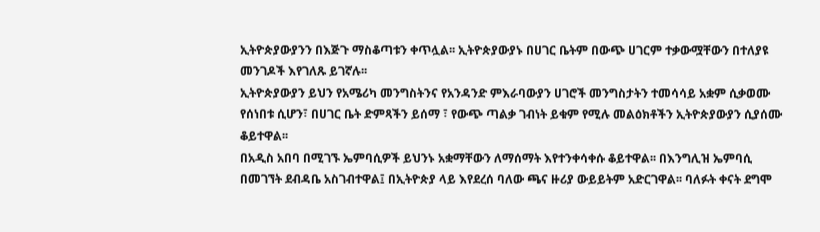ኢትዮጵያውያንን በእጅጉ ማስቆጣቱን ቀጥሏል፡፡ ኢትዮጵያውያኑ በሀገር ቤትም በውጭ ሀገርም ተቃውሟቸውን በተለያዩ መንገዶች እየገለጹ ይገኛሉ፡፡
ኢትዮጵያውያን ይህን የአሜሪካ መንግስትንና የአንዳንድ ምእራባውያን ሀገሮች መንግስታትን ተመሳሳይ አቋም ሲቃወሙ የሰነበቱ ሲሆን፣ በሀገር ቤት ድምጻችን ይሰማ ፣ የውጭ ጣልቃ ገብነት ይቁም የሚሉ መልዕክቶችን ኢትዮጵያውያን ሲያሰሙ ቆይተዋል፡፡
በአዲስ አበባ በሚገኙ ኤምባሲዎች ይህንኑ አቋማቸውን ለማሰማት እየተንቀሳቀሱ ቆይተዋል፡፡ በእንግሊዝ ኤምባሲ በመገኘት ደብዳቤ አስገብተዋል፤ በኢትዮጵያ ላይ እየደረሰ ባለው ጫና ዙሪያ ውይይትም አድርገዋል፡፡ ባለፉት ቀናት ደግሞ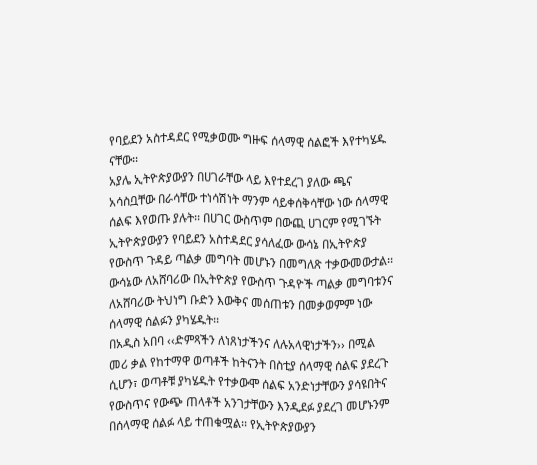የባይደን አስተዳደር የሚቃወሙ ግዙፍ ሰላማዊ ሰልፎች እየተካሄዱ ናቸው፡፡
አያሌ ኢትዮጵያውያን በሀገራቸው ላይ እየተደረገ ያለው ጫና አሳስቧቸው በራሳቸው ተነሳሽነት ማንም ሳይቀሰቅሳቸው ነው ሰላማዊ ሰልፍ እየወጡ ያሉት፡፡ በሀገር ውስጥም በውጪ ሀገርም የሚገኙት ኢትዮጵያውያን የባይደን አስተዳደር ያሳለፈው ውሳኔ በኢትዮጵያ የውስጥ ጉዳይ ጣልቃ መግባት መሆኑን በመግለጽ ተቃውመውታል፡፡ ውሳኔው ለአሸባሪው በኢትዮጵያ የውስጥ ጉዳዮች ጣልቃ መግባቱንና ለአሸባሪው ትህነግ ቡድን እውቅና መሰጠቱን በመቃወምም ነው ሰላማዊ ሰልፉን ያካሄዱት፡፡
በአዲስ አበባ ‹‹ድምጻችን ለነጸነታችንና ለሉአላዊነታችን›› በሚል መሪ ቃል የከተማዋ ወጣቶች ከትናንት በስቲያ ሰላማዊ ሰልፍ ያደረጉ ሲሆን፣ ወጣቶቹ ያካሄዱት የተቃውሞ ሰልፍ አንድነታቸውን ያሳዩበትና የውስጥና የውጭ ጠላቶች አንገታቸውን እንዲደፉ ያደረገ መሆኑንም በሰላማዊ ሰልፉ ላይ ተጠቁሟል፡፡ የኢትዮጵያውያን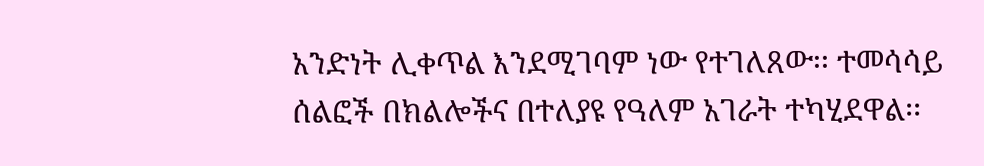አንድነት ሊቀጥል እንደሚገባም ነው የተገለጸው፡፡ ተመሳሳይ ሰልፎች በክልሎችና በተለያዩ የዓለም አገራት ተካሂደዋል፡፡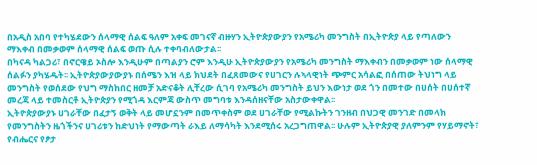በአዲስ አበባ የተካሄደውን ሰላማዊ ሰልፍ ዓለም አቀፍ መገናኛ ብዙሃን ኢትዮጵያውያን የአሜሪካ መንግስት በኢትዮጵያ ላይ የጣለውን ማእቀብ በመቃወም ሰላማዊ ሰልፍ ወጡ ሲሉ ተቀባብለውታል፡፡
በካናዳ ካልጋሪ፣ በኖርዌይ ኦስሎ እንዲሁም በጣልያን ሮም እንዲሁ ኢትዮጵያውያን የአሜሪካ መንግስት ማእቀብን በመቃወም ነው ሰላማዊ ሰልፉን ያካሄዱት፡፡ ኢትዮጵያውያውያኑ በሰሜን እዝ ላይ ክህደት በፈጸመውና የሀገርን ሉኣላዊነት ጭምር አሳልፎ በሰጠው ትህነግ ላይ መንግስት የወሰደው የህግ ማስከበር ዘመቻ አድናቆት ሊቸረው ሲገባ የአሜሪካ መንግስት ይህን እውነታ ወደ ጎን በመተው በሀሰት በሀሰተኛ መረጃ ላይ ተመስርቶ ኢትዮጵያን የሚጎዳ እርምጃ ውስጥ መግባቱ እንዳሰዘናቸው አስታውቀዋል፡፡
ኢትዮጵያውያኑ ሀገራቸው በፈታኝ ወቅት ላይ መሆኗንም በመጥቀስም ወደ ሀገራቸው የሚልኩትን ገንዘብ በህጋዊ መንገድ በመላክ የመንግስትን ዜጎችንና ሀገሪቱን ከድህነት የማውጣት ራእይ ለማሳካት እንደሚሰሩ አረጋግጠዋል፡፡ ሁሉም ኢትዮጵያዊ ያለምንም የሃይማኖት፣ የብሔርና የፆታ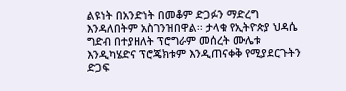ልዩነት በአንድነት በመቆም ድጋፉን ማድረግ እንዳለበትም አስገንዝበዋል፡፡ ታላቁ የኢትዮጵያ ህዳሴ ግድብ በተያዘለት ፕሮግራም መሰረት ሙሌቱ እንዲካሄድና ፕሮጄክቱም እንዲጠናቀቅ የሚያደርጉትን ድጋፍ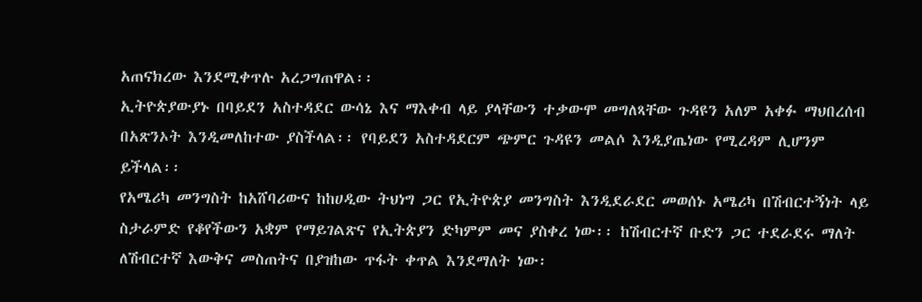አጠናክረው እንደሚቀጥሉ አረጋግጠዋል፡፡
ኢትዮጵያውያኑ በባይደን አስተዳደር ውሳኔ እና ማእቀብ ላይ ያላቸውን ተቃውሞ መግለጻቸው ጉዳዩን አለም አቀፉ ማህበረሰብ በአጽንኦት እንዲመለከተው ያስችላል፡፡ የባይደን አስተዳደርም ጭምር ጉዳዩን መልሶ እንዲያጤነው የሚረዳም ሊሆንም ይችላል፡፡
የአሜሪካ መንግስት ከአሸባሪውና ከከሀዲው ትህነግ ጋር የኢትዮጵያ መንግስት እንዲደራደር መወሰኑ አሜሪካ በሽብርተኝነት ላይ ስታራምድ የቆየችውን አቋም የማይገልጽና የኢትጵያን ድካምም መና ያስቀረ ነው፡፡ ከሽብርተኛ ቡድን ጋር ተደራደሩ ማለት ለሽብርተኛ እውቅና መስጠትና በያዝከው ጥፋት ቀጥል እንደማለት ነው፡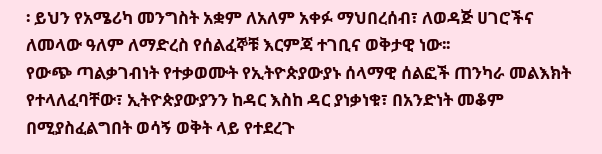፡ ይህን የአሜሪካ መንግስት አቋም ለአለም አቀፉ ማህበረሰብ፣ ለወዳጅ ሀገሮችና ለመላው ዓለም ለማድረስ የሰልፈኞቹ እርምጃ ተገቢና ወቅታዊ ነው፡፡
የውጭ ጣልቃገብነት የተቃወሙት የኢትዮጵያውያኑ ሰላማዊ ሰልፎች ጠንካራ መልእክት የተላለፈባቸው፣ ኢትዮጵያውያንን ከዳር እስከ ዳር ያነቃነቁ፣ በአንድነት መቆም በሚያስፈልግበት ወሳኝ ወቅት ላይ የተደረጉ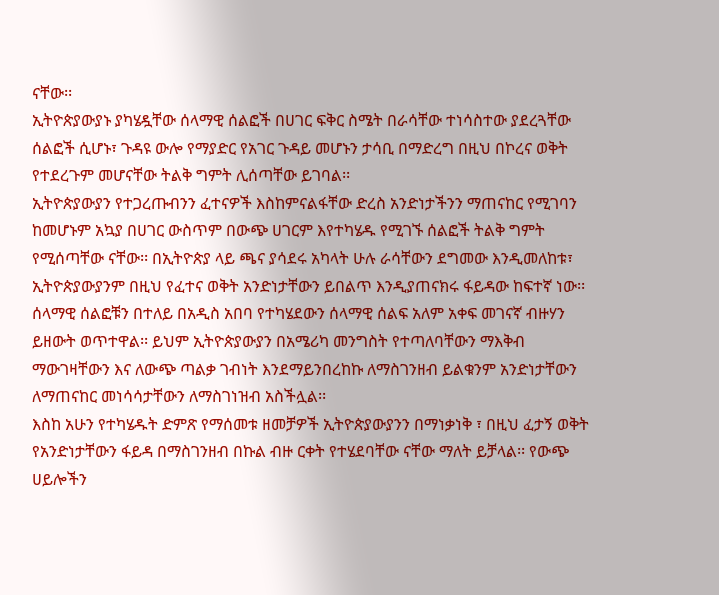ናቸው፡፡
ኢትዮጵያውያኑ ያካሄዷቸው ሰላማዊ ሰልፎች በሀገር ፍቅር ስሜት በራሳቸው ተነሳስተው ያደረጓቸው ሰልፎች ሲሆኑ፣ ጉዳዩ ውሎ የማያድር የአገር ጉዳይ መሆኑን ታሳቢ በማድረግ በዚህ በኮረና ወቅት የተደረጉም መሆናቸው ትልቅ ግምት ሊሰጣቸው ይገባል፡፡
ኢትዮጵያውያን የተጋረጡብንን ፈተናዎች እስከምናልፋቸው ድረስ አንድነታችንን ማጠናከር የሚገባን ከመሆኑም አኳያ በሀገር ውስጥም በውጭ ሀገርም እየተካሄዱ የሚገኙ ሰልፎች ትልቅ ግምት የሚሰጣቸው ናቸው፡፡ በኢትዮጵያ ላይ ጫና ያሳደሩ አካላት ሁሉ ራሳቸውን ደግመው እንዲመለከቱ፣ ኢትዮጵያውያንም በዚህ የፈተና ወቅት አንድነታቸውን ይበልጥ እንዲያጠናክሩ ፋይዳው ከፍተኛ ነው፡፡
ሰላማዊ ሰልፎቹን በተለይ በአዲስ አበባ የተካሄደውን ሰላማዊ ሰልፍ አለም አቀፍ መገናኛ ብዙሃን ይዘውት ወጥተዋል፡፡ ይህም ኢትዮጵያውያን በአሜሪካ መንግስት የተጣለባቸውን ማእቅብ ማውገዛቸውን እና ለውጭ ጣልቃ ገብነት እንደማይንበረከኩ ለማስገንዘብ ይልቁንም አንድነታቸውን ለማጠናከር መነሳሳታቸውን ለማስገነዝብ አስችሏል፡፡
እስከ አሁን የተካሄዱት ድምጽ የማሰመቱ ዘመቻዎች ኢትዮጵያውያንን በማነቃነቅ ፣ በዚህ ፈታኝ ወቅት የአንድነታቸውን ፋይዳ በማስገንዘብ በኩል ብዙ ርቀት የተሄደባቸው ናቸው ማለት ይቻላል፡፡ የውጭ ሀይሎችን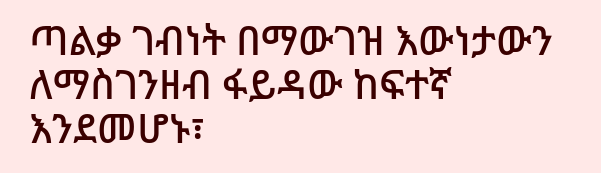ጣልቃ ገብነት በማውገዝ እውነታውን ለማስገንዘብ ፋይዳው ከፍተኛ እንደመሆኑ፣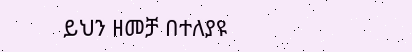ይህን ዘመቻ በተለያዩ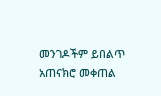መንገዶችም ይበልጥ አጠናክሮ መቀጠል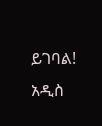ይገባል!
አዲስ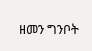ዘመን ግንቦት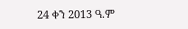24 ቀን 2013 ዓ.ም